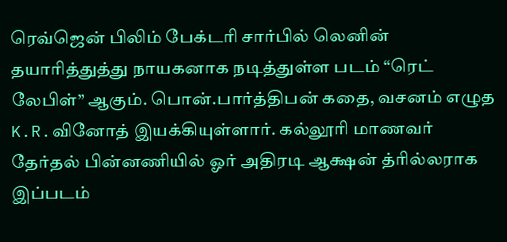ரெவ்ஜென் பிலிம் பேக்டரி சார்பில் லெனின் தயாரித்துத்து நாயகனாக நடித்துள்ள படம் “ரெட் லேபிள்” ஆகும். பொன்.பார்த்திபன் கதை, வசனம் எழுத K.R.வினோத் இயக்கியுள்ளார். கல்லூரி மாணவர் தேர்தல் பின்னணியில் ஓர் அதிரடி ஆக்ஷன் த்ரில்லராக இப்படம்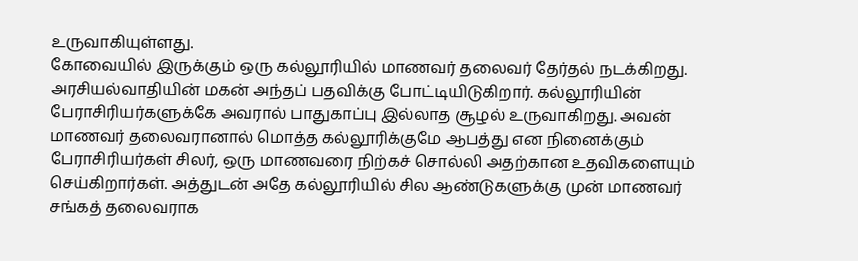உருவாகியுள்ளது.
கோவையில் இருக்கும் ஒரு கல்லூரியில் மாணவர் தலைவர் தேர்தல் நடக்கிறது. அரசியல்வாதியின் மகன் அந்தப் பதவிக்கு போட்டியிடுகிறார். கல்லூரியின் பேராசிரியர்களுக்கே அவரால் பாதுகாப்பு இல்லாத சூழல் உருவாகிறது. அவன் மாணவர் தலைவரானால் மொத்த கல்லூரிக்குமே ஆபத்து என நினைக்கும் பேராசிரியர்கள் சிலர், ஒரு மாணவரை நிற்கச் சொல்லி அதற்கான உதவிகளையும் செய்கிறார்கள். அத்துடன் அதே கல்லூரியில் சில ஆண்டுகளுக்கு முன் மாணவர் சங்கத் தலைவராக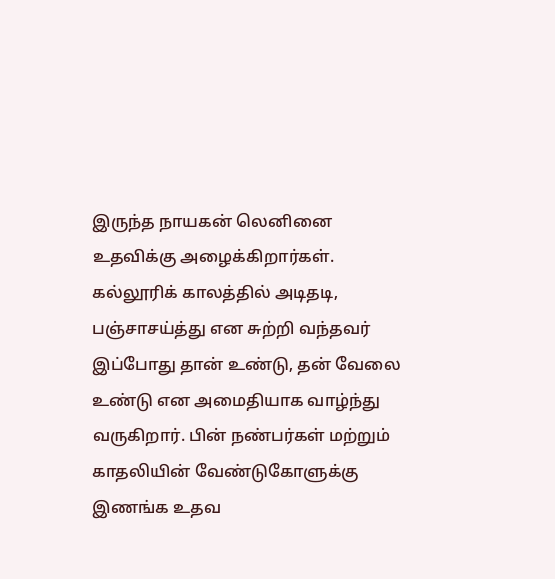இருந்த நாயகன் லெனினை உதவிக்கு அழைக்கிறார்கள். கல்லூரிக் காலத்தில் அடிதடி, பஞ்சாசய்த்து என சுற்றி வந்தவர் இப்போது தான் உண்டு, தன் வேலை உண்டு என அமைதியாக வாழ்ந்து வருகிறார். பின் நண்பர்கள் மற்றும் காதலியின் வேண்டுகோளுக்கு இணங்க உதவ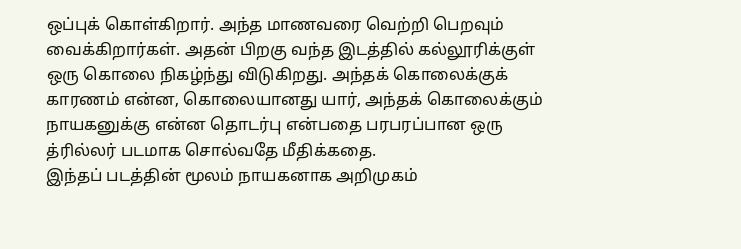ஒப்புக் கொள்கிறார். அந்த மாணவரை வெற்றி பெறவும் வைக்கிறார்கள். அதன் பிறகு வந்த இடத்தில் கல்லூரிக்குள் ஒரு கொலை நிகழ்ந்து விடுகிறது. அந்தக் கொலைக்குக் காரணம் என்ன, கொலையானது யார், அந்தக் கொலைக்கும் நாயகனுக்கு என்ன தொடர்பு என்பதை பரபரப்பான ஒரு த்ரில்லர் படமாக சொல்வதே மீதிக்கதை.
இந்தப் படத்தின் மூலம் நாயகனாக அறிமுகம்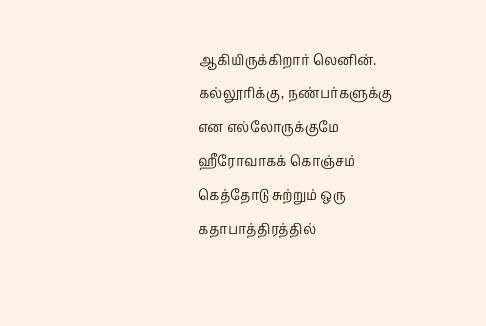ஆகியிருக்கிறார் லெனின். கல்லூரிக்கு, நண்பர்களுக்கு என எல்லோருக்குமே ஹீரோவாகக் கொஞ்சம் கெத்தோடு சுற்றும் ஒரு கதாபாத்திரத்தில்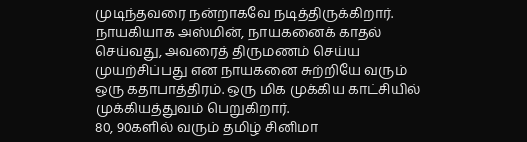முடிந்தவரை நன்றாகவே நடித்திருக்கிறார். நாயகியாக அஸ்மின், நாயகனைக் காதல் செய்வது, அவரைத் திருமணம் செய்ய முயற்சிப்பது என நாயகனை சுற்றியே வரும் ஒரு கதாபாத்திரம். ஒரு மிக முக்கிய காட்சியில் முக்கியத்துவம் பெறுகிறார்.
80, 90களில் வரும் தமிழ் சினிமா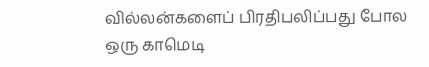வில்லன்களைப் பிரதிபலிப்பது போல ஒரு காமெடி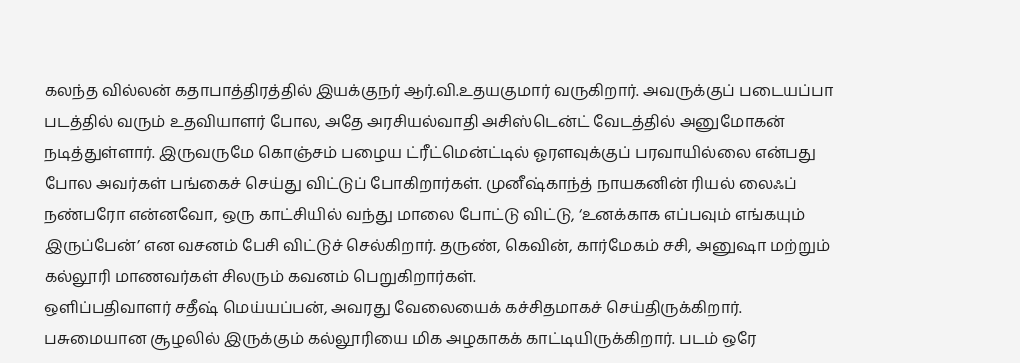கலந்த வில்லன் கதாபாத்திரத்தில் இயக்குநர் ஆர்.வி.உதயகுமார் வருகிறார். அவருக்குப் படையப்பா படத்தில் வரும் உதவியாளர் போல, அதே அரசியல்வாதி அசிஸ்டென்ட் வேடத்தில் அனுமோகன் நடித்துள்ளார். இருவருமே கொஞ்சம் பழைய ட்ரீட்மென்ட்டில் ஓரளவுக்குப் பரவாயில்லை என்பது போல அவர்கள் பங்கைச் செய்து விட்டுப் போகிறார்கள். முனீஷ்காந்த் நாயகனின் ரியல் லைஃப் நண்பரோ என்னவோ, ஒரு காட்சியில் வந்து மாலை போட்டு விட்டு, ‘உனக்காக எப்பவும் எங்கயும் இருப்பேன்’ என வசனம் பேசி விட்டுச் செல்கிறார். தருண், கெவின், கார்மேகம் சசி, அனுஷா மற்றும் கல்லூரி மாணவர்கள் சிலரும் கவனம் பெறுகிறார்கள்.
ஒளிப்பதிவாளர் சதீஷ் மெய்யப்பன், அவரது வேலையைக் கச்சிதமாகச் செய்திருக்கிறார். பசுமையான சூழலில் இருக்கும் கல்லூரியை மிக அழகாகக் காட்டியிருக்கிறார். படம் ஒரே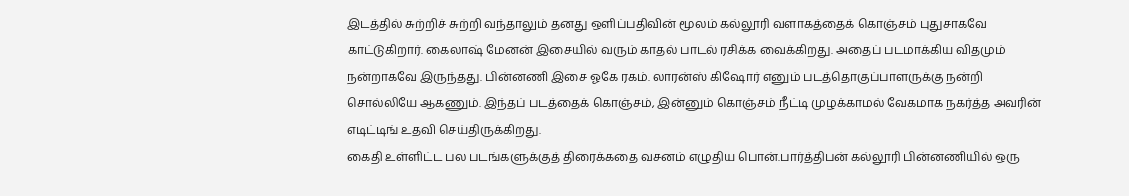இடத்தில் சுற்றிச் சுற்றி வந்தாலும் தனது ஒளிப்பதிவின் மூலம் கல்லூரி வளாகத்தைக் கொஞ்சம் புதுசாகவே காட்டுகிறார். கைலாஷ் மேனன் இசையில் வரும் காதல் பாடல் ரசிக்க வைக்கிறது. அதைப் படமாக்கிய விதமும் நன்றாகவே இருந்தது. பின்னணி இசை ஓகே ரகம். லாரன்ஸ் கிஷோர் எனும் படத்தொகுப்பாளருக்கு நன்றி சொல்லியே ஆகணும். இந்தப் படத்தைக் கொஞ்சம், இன்னும் கொஞ்சம் நீட்டி முழக்காமல் வேகமாக நகர்த்த அவரின் எடிட்டிங் உதவி செய்திருக்கிறது.
கைதி உள்ளிட்ட பல படங்களுக்குத் திரைக்கதை வசனம் எழுதிய பொன்.பார்த்திபன் கல்லூரி பின்னணியில் ஒரு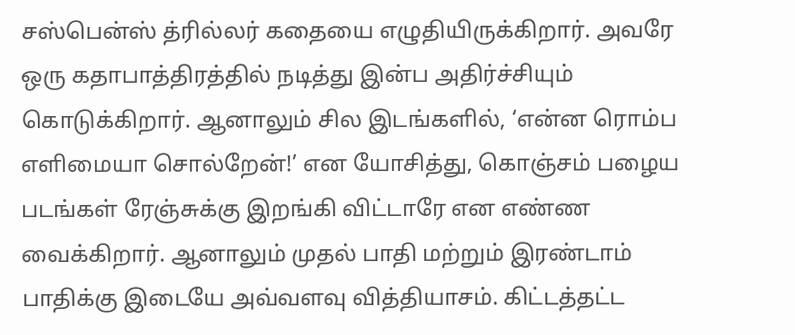சஸ்பென்ஸ் த்ரில்லர் கதையை எழுதியிருக்கிறார். அவரே ஒரு கதாபாத்திரத்தில் நடித்து இன்ப அதிர்ச்சியும் கொடுக்கிறார். ஆனாலும் சில இடங்களில், ‘என்ன ரொம்ப எளிமையா சொல்றேன்!’ என யோசித்து, கொஞ்சம் பழைய படங்கள் ரேஞ்சுக்கு இறங்கி விட்டாரே என எண்ண வைக்கிறார். ஆனாலும் முதல் பாதி மற்றும் இரண்டாம் பாதிக்கு இடையே அவ்வளவு வித்தியாசம். கிட்டத்தட்ட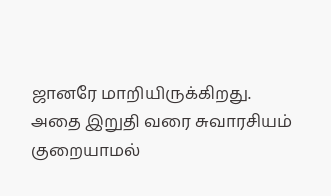ஜானரே மாறியிருக்கிறது.
அதை இறுதி வரை சுவாரசியம் குறையாமல்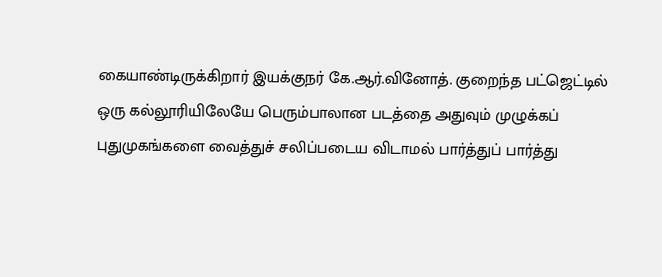கையாண்டிருக்கிறார் இயக்குநர் கே.ஆர்.வினோத். குறைந்த பட்ஜெட்டில் ஒரு கல்லூரியிலேயே பெரும்பாலான படத்தை அதுவும் முழுக்கப் புதுமுகங்களை வைத்துச் சலிப்படைய விடாமல் பார்த்துப் பார்த்து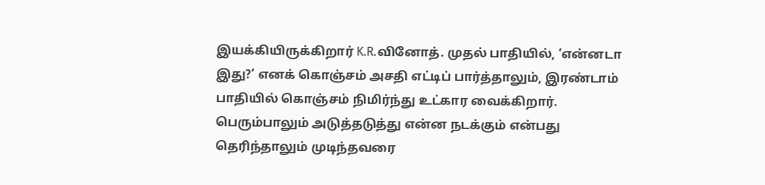இயக்கியிருக்கிறார் K.R.வினோத். முதல் பாதியில், ‘என்னடா இது?’ எனக் கொஞ்சம் அசதி எட்டிப் பார்த்தாலும், இரண்டாம் பாதியில் கொஞ்சம் நிமிர்ந்து உட்கார வைக்கிறார். பெரும்பாலும் அடுத்தடுத்து என்ன நடக்கும் என்பது தெரிந்தாலும் முடிந்தவரை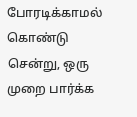போரடிக்காமல் கொண்டு சென்று, ஒரு முறை பார்க்க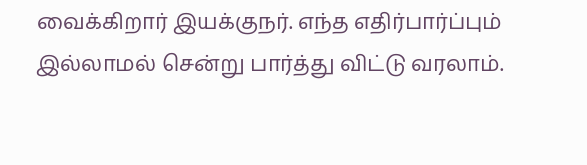வைக்கிறார் இயக்குநர். எந்த எதிர்பார்ப்பும் இல்லாமல் சென்று பார்த்து விட்டு வரலாம்.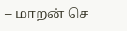– மாறன் செ